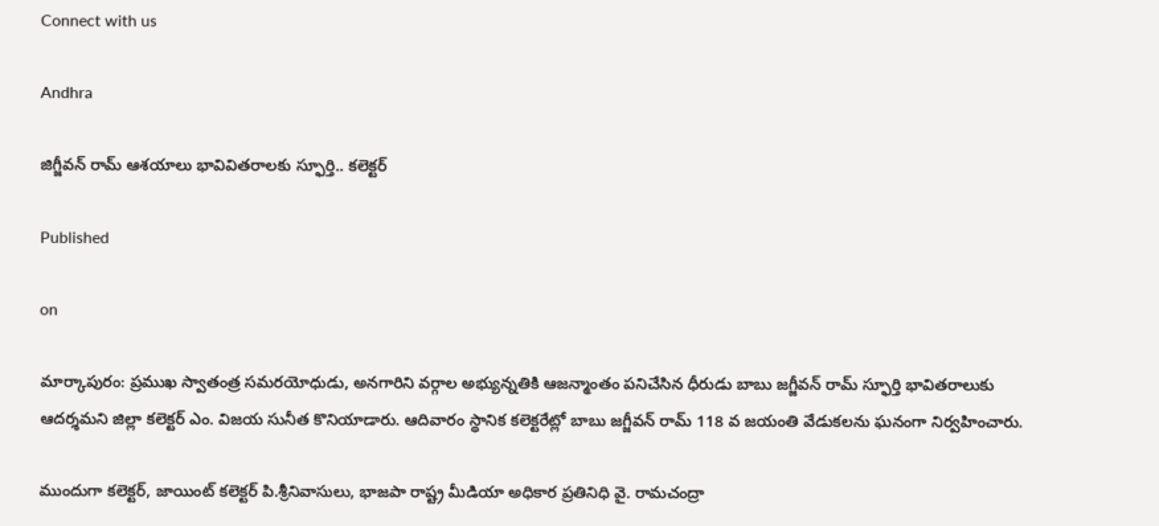Connect with us

Andhra

జిగ్జీవన్ రామ్ ఆశయాలు భావివితరాలకు స్ఫూర్తి.. కలెక్టర్

Published

on

మార్కాపురం: ప్రముఖ స్వాతంత్ర సమరయోధుడు, అనగారిని వర్గాల అభ్యున్నతికి ఆజన్మాంతం పనిచేసిన ధీరుడు బాబు జగ్జీవన్ రామ్ స్ఫూర్తి భావితరాలుకు ఆదర్శమని జిల్లా కలెక్టర్ ఎం. విజయ సునీత కొనియాడారు. ఆదివారం స్థానిక కలెక్టరేట్లో బాబు జగ్జీవన్ రామ్ 118 వ జయంతి వేడుకలను ఘనంగా నిర్వహించారు.

ముందుగా కలెక్టర్, జాయింట్ కలెక్టర్ పి.శ్రీనివాసులు, భాజపా రాష్ట్ర మీడియా అధికార ప్రతినిధి వై. రామచంద్రా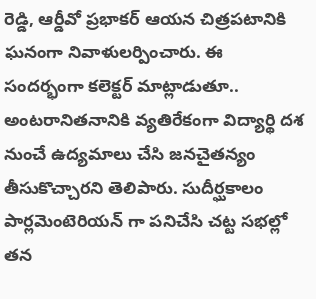రెడ్డి, ఆర్డీవో ప్రభాకర్ ఆయన చిత్రపటానికి ఘనంగా నివాళులర్పించారు. ఈ సందర్భంగా కలెక్టర్ మాట్లాడుతూ.. అంటరానితనానికి వ్యతిరేకంగా విద్యార్థి దశ నుంచే ఉద్యమాలు చేసి జనచైతన్యం తీసుకొచ్చారని తెలిపారు. సుదీర్ఘకాలం పార్లమెంటెరియన్ గా పనిచేసి చట్ట సభల్లో తన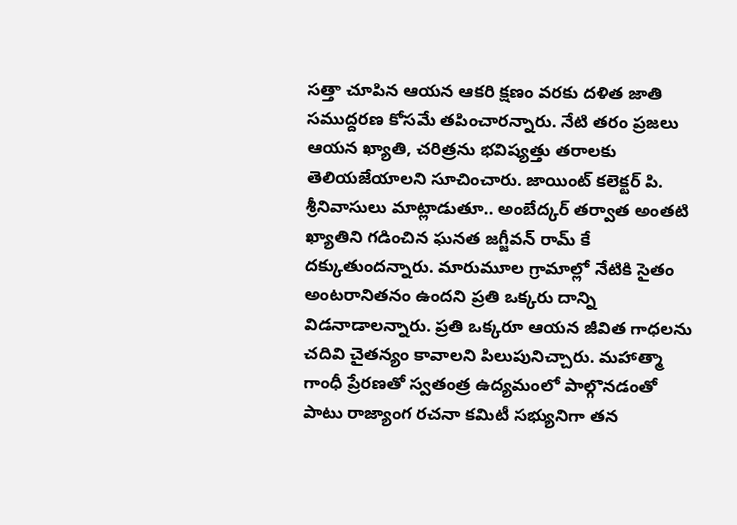సత్తా చూపిన ఆయన ఆకరి క్షణం వరకు దళిత జాతి సముద్దరణ కోసమే తపించారన్నారు. నేటి తరం ప్రజలు ఆయన ఖ్యాతి, చరిత్రను భవిష్యత్తు తరాలకు తెలియజేయాలని సూచించారు. జాయింట్ కలెక్టర్ పి. శ్రీనివాసులు మాట్లాడుతూ.. అంబేద్కర్ తర్వాత అంతటి ఖ్యాతిని గడించిన ఘనత జగ్జీవన్ రామ్ కే దక్కుతుందన్నారు. మారుమూల గ్రామాల్లో నేటికి సైతం అంటరానితనం ఉందని ప్రతి ఒక్కరు దాన్ని విడనాడాలన్నారు. ప్రతి ఒక్కరూ ఆయన జీవిత గాధలను చదివి చైతన్యం కావాలని పిలుపునిచ్చారు. మహాత్మా గాంధీ ప్రేరణతో స్వతంత్ర ఉద్యమంలో పాల్గొనడంతో పాటు రాజ్యాంగ రచనా కమిటీ సభ్యునిగా తన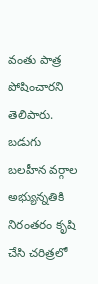వంతు పాత్ర పోషించారని తెలిపారు. బడుగు బలహీన వర్గాల అభ్యున్నతికి నిరంతరం కృషి చేసి చరిత్రలో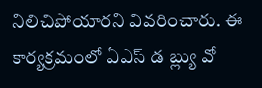నిలిచిపోయారని వివరించారు. ఈ కార్యక్రమంలో ఏఎస్ డ బ్ల్యు వో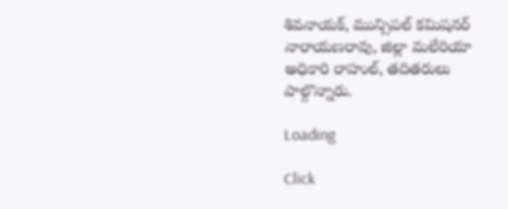శివనాయక్, మున్సిపల్ కమిషనర్ నారాయణరావు, జిల్లా మలేరియా అధికారి రాహుల్, తదితరులు పాల్గొన్నారు.

Loading

Click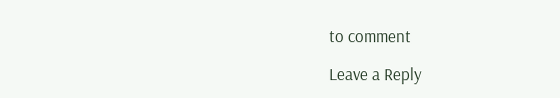to comment

Leave a Reply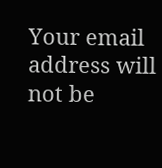Your email address will not be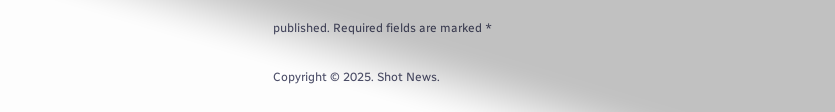published. Required fields are marked *

Copyright © 2025. Shot News.